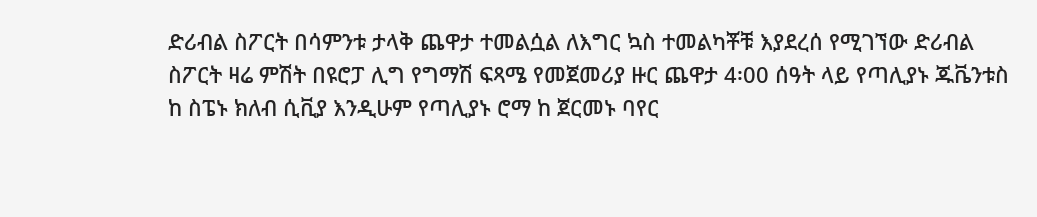ድሪብል ስፖርት በሳምንቱ ታላቅ ጨዋታ ተመልሷል ለእግር ኳስ ተመልካቾቹ እያደረሰ የሚገኘው ድሪብል ስፖርት ዛሬ ምሽት በዩሮፓ ሊግ የግማሽ ፍጻሜ የመጀመሪያ ዙር ጨዋታ 4፡00 ሰዓት ላይ የጣሊያኑ ጁቬንቱስ ከ ስፔኑ ክለብ ሲቪያ እንዲሁም የጣሊያኑ ሮማ ከ ጀርመኑ ባየር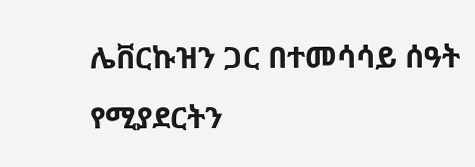ሌቨርኩዝን ጋር በተመሳሳይ ሰዓት የሚያደርትን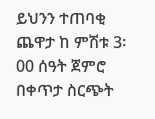ይህንን ተጠባቂ ጨዋታ ከ ምሽቱ 3፡00 ሰዓት ጀምሮ በቀጥታ ስርጭት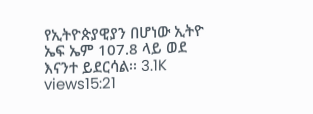የኢትዮጵያዊያን በሆነው ኢትዮ ኤፍ ኤም 107.8 ላይ ወደ እናንተ ይደርሳል፡፡ 3.1K views15:21